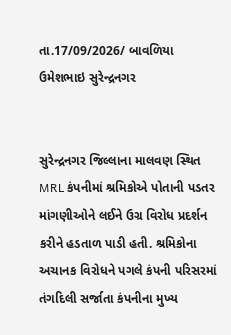તા.17/09/2026/ બાવળિયા ઉમેશભાઇ સુરેન્દ્રનગર


સુરેન્દ્રનગર જિલ્લાના માલવણ સ્થિત MRL કંપનીમાં શ્રમિકોએ પોતાની પડતર માંગણીઓને લઈને ઉગ્ર વિરોધ પ્રદર્શન કરીને હડતાળ પાડી હતી. શ્રમિકોના અચાનક વિરોધને પગલે કંપની પરિસરમાં તંગદિલી સર્જાતા કંપનીના મુખ્ય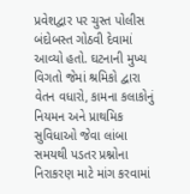પ્રવેશદ્વાર પર ચુસ્ત પોલીસ બંદોબસ્ત ગોઠવી દેવામાં આવ્યો હતો. ઘટનાની મુખ્ય વિગતો જેમાં શ્રમિકો દ્વારા વેતન વધારો, કામના કલાકોનું નિયમન અને પ્રાથમિક સુવિધાઓ જેવા લાંબા સમયથી પડતર પ્રશ્નોના નિરાકરણ માટે માંગ કરવામાં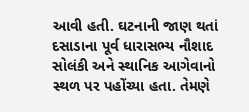આવી હતી. ઘટનાની જાણ થતાં દસાડાના પૂર્વ ધારાસભ્ય નૌશાદ સોલંકી અને સ્થાનિક આગેવાનો સ્થળ પર પહોંચ્યા હતા. તેમણે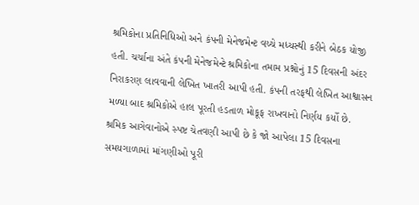શ્રમિકોના પ્રતિનિધિઓ અને કંપની મેનેજમેન્ટ વચ્ચે મધ્યસ્થી કરીને બેઠક યોજી હતી. ચર્ચાના અંતે કંપની મેનેજમેન્ટે શ્રમિકોના તમામ પ્રશ્નોનું 15 દિવસની અંદર નિરાકરણ લાવવાની લેખિત ખાતરી આપી હતી. કંપની તરફથી લેખિત આશ્વાસન મળ્યા બાદ શ્રમિકોએ હાલ પૂરતી હડતાળ મોકૂફ રાખવાનો નિર્ણય કર્યો છે. શ્રમિક આગેવાનોએ સ્પષ્ટ ચેતવણી આપી છે કે જો આપેલા 15 દિવસના સમયગાળામાં માંગણીઓ પૂરી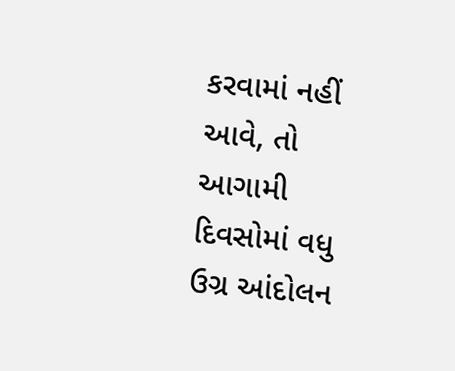કરવામાં નહીં આવે, તો આગામી દિવસોમાં વધુ ઉગ્ર આંદોલન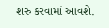શરુ કરવામાં આવશે.